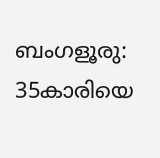ബംഗളൂരു: 35കാരിയെ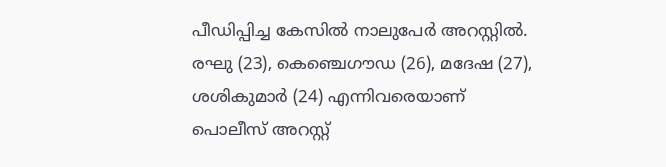പീഡിപ്പിച്ച കേസിൽ നാലുപേർ അറസ്റ്റിൽ. രഘു (23), കെഞ്ചെഗൗഡ (26), മദേഷ (27), ശശികുമാർ (24) എന്നിവരെയാണ് പൊലീസ് അറസ്റ്റ്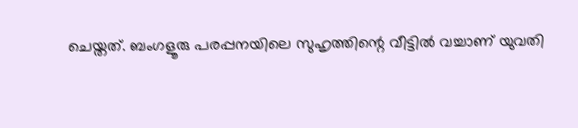ചെയ്തത്. ബംഗളൂരു പരപ്പനയിലെ സുഹൃത്തിന്റെ വീട്ടിൽ വച്ചാണ് യുവതി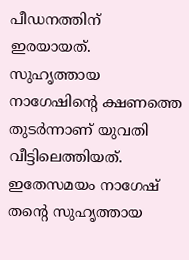പീഡനത്തിന് ഇരയായത്. സുഹൃത്തായ നാഗേഷിന്റെ ക്ഷണത്തെ തുടർന്നാണ് യുവതി വീട്ടിലെത്തിയത്. ഇതേസമയം നാഗേഷ് തന്റെ സുഹൃത്തായ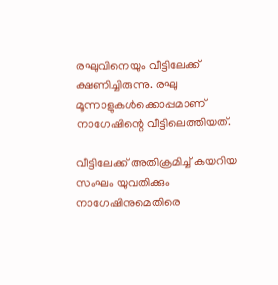രഘുവിനെയും വീട്ടിലേക്ക് ക്ഷണിച്ചിരുന്നു. രഘു മൂന്നാളുകൾക്കൊപ്പമാണ് നാഗേഷിന്റെ വീട്ടിലെത്തിയത്.

വീട്ടിലേക്ക് അതിക്രമിച്ച് കയറിയ സംഘം യുവതിക്കും നാഗേഷിനുമെതിരെ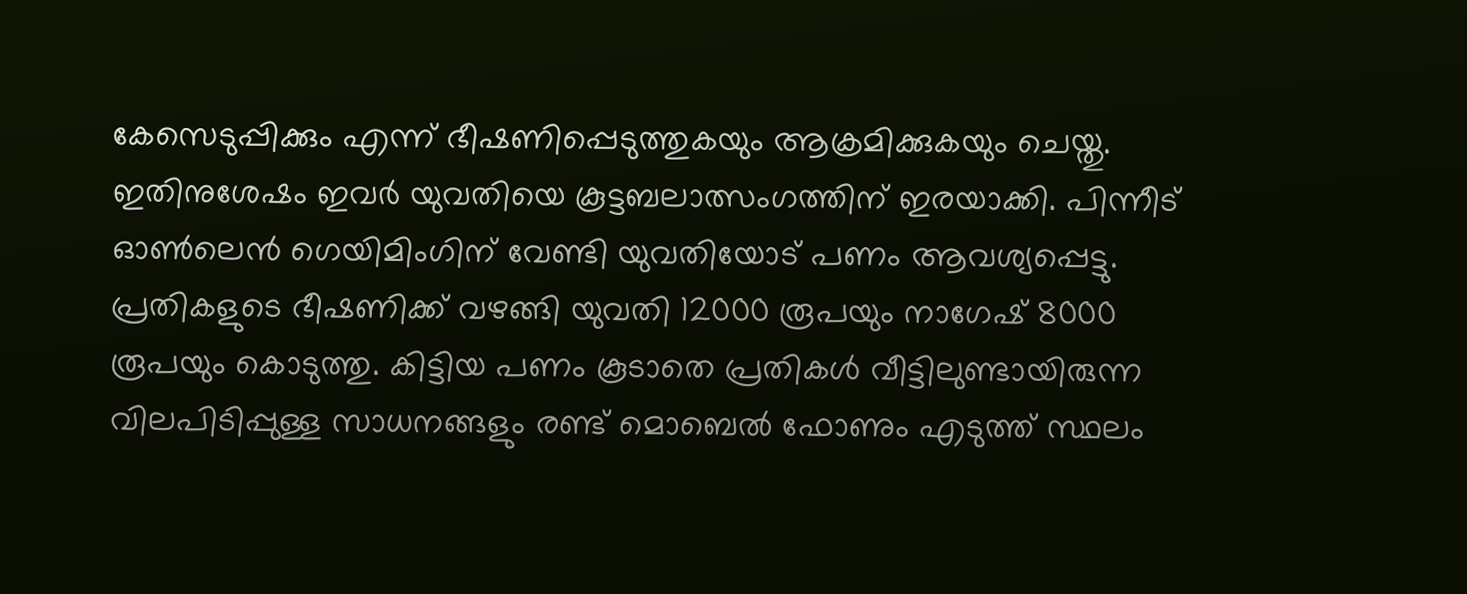കേസെടുപ്പിക്കും എന്ന് ഭീഷണിപ്പെടുത്തുകയും ആക്രമിക്കുകയും ചെയ്തു. ഇതിനുശേഷം ഇവർ യുവതിയെ കൂട്ടബലാത്സംഗത്തിന് ഇരയാക്കി. പിന്നീട് ഓൺലെൻ ഗെയിമിംഗിന് വേണ്ടി യുവതിയോട് പണം ആവശ്യപ്പെട്ടു. പ്രതികളുടെ ഭീഷണിക്ക് വഴങ്ങി യുവതി 12000 രൂപയും നാഗേഷ് 8000 രൂപയും കൊടുത്തു. കിട്ടിയ പണം കൂടാതെ പ്രതികൾ വീട്ടിലുണ്ടായിരുന്ന വിലപിടിപ്പുള്ള സാധനങ്ങളും രണ്ട് മൊബെൽ ഫോണും എടുത്ത് സ്ഥലം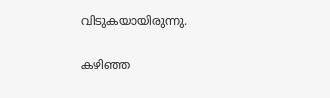വിടുകയായിരുന്നു.

കഴിഞ്ഞ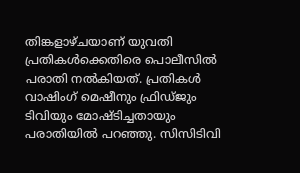തിങ്കളാഴ്ചയാണ് യുവതി പ്രതികൾക്കെതിരെ പൊലീസിൽ പരാതി നൽകിയത്. പ്രതികൾ വാഷിംഗ് മെഷീനും ഫ്രിഡ്ജും ടിവിയും മോഷ്ടിച്ചതായും പരാതിയിൽ പറഞ്ഞു. സിസിടിവി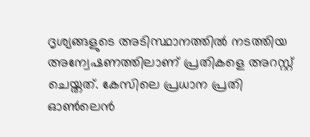ദൃശ്യങ്ങളുടെ അടിസ്ഥാനത്തിൽ നടത്തിയ അന്വേഷണത്തിലാണ് പ്രതികളെ അറസ്റ്റ് ചെയ്തത്. കേസിലെ പ്രധാന പ്രതി ഓൺലെൻ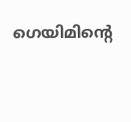ഗെയിമിന്റെ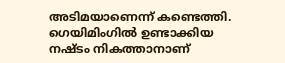അടിമയാണെന്ന് കണ്ടെത്തി. ഗെയിമിംഗിൽ ഉണ്ടാക്കിയ നഷ്ടം നികത്താനാണ്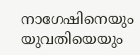നാഗേഷിനെയും യുവതിയെയും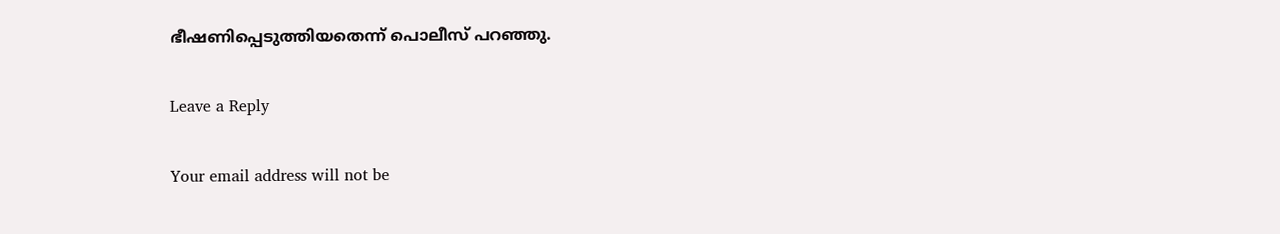ഭീഷണിപ്പെടുത്തിയതെന്ന് പൊലീസ് പറഞ്ഞു.

Leave a Reply

Your email address will not be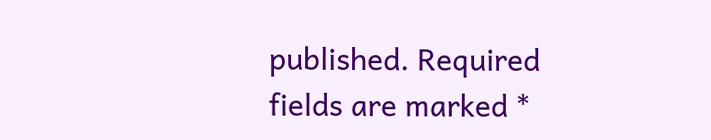published. Required fields are marked *